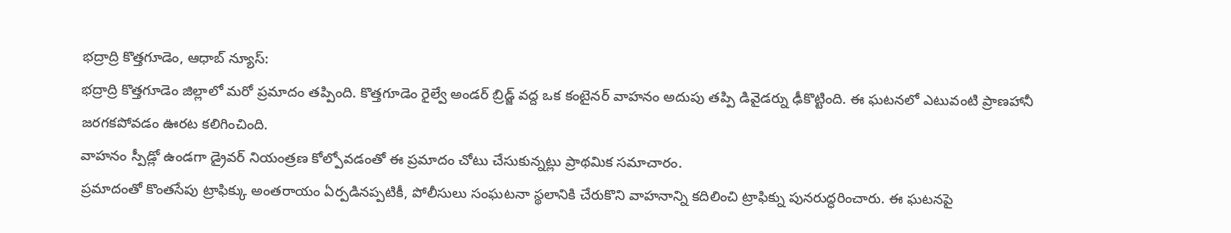భద్రాద్రి కొత్తగూడెం, ఆధాబ్ న్యూస్:
భద్రాద్రి కొత్తగూడెం జిల్లాలో మరో ప్రమాదం తప్పింది. కొత్తగూడెం రైల్వే అండర్ బ్రిడ్జ్ వద్ద ఒక కంటైనర్ వాహనం అదుపు తప్పి డివైడర్ను ఢీకొట్టింది. ఈ ఘటనలో ఎటువంటి ప్రాణహానీ జరగకపోవడం ఊరట కలిగించింది.
వాహనం స్పీడ్లో ఉండగా డ్రైవర్ నియంత్రణ కోల్పోవడంతో ఈ ప్రమాదం చోటు చేసుకున్నట్లు ప్రాథమిక సమాచారం.
ప్రమాదంతో కొంతసేపు ట్రాఫిక్కు అంతరాయం ఏర్పడినప్పటికీ, పోలీసులు సంఘటనా స్థలానికి చేరుకొని వాహనాన్ని కదిలించి ట్రాఫిక్ను పునరుద్ధరించారు. ఈ ఘటనపై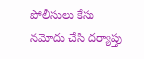పోలీసులు కేసు నమోదు చేసి దర్యాప్తు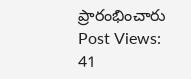ప్రారంభించారు
Post Views: 41